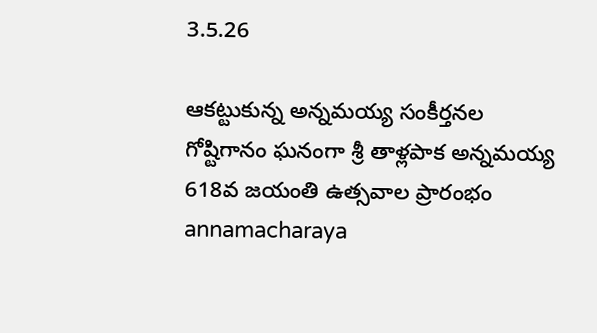3.5.26

ఆకట్టుకున్న అన్నమయ్య సంకీర్తనల గోష్టిగానం ఘనంగా శ్రీ తాళ్లపాక అన్నమయ్య 618వ జయంతి ఉత్సవాల ప్రారంభం annamacharaya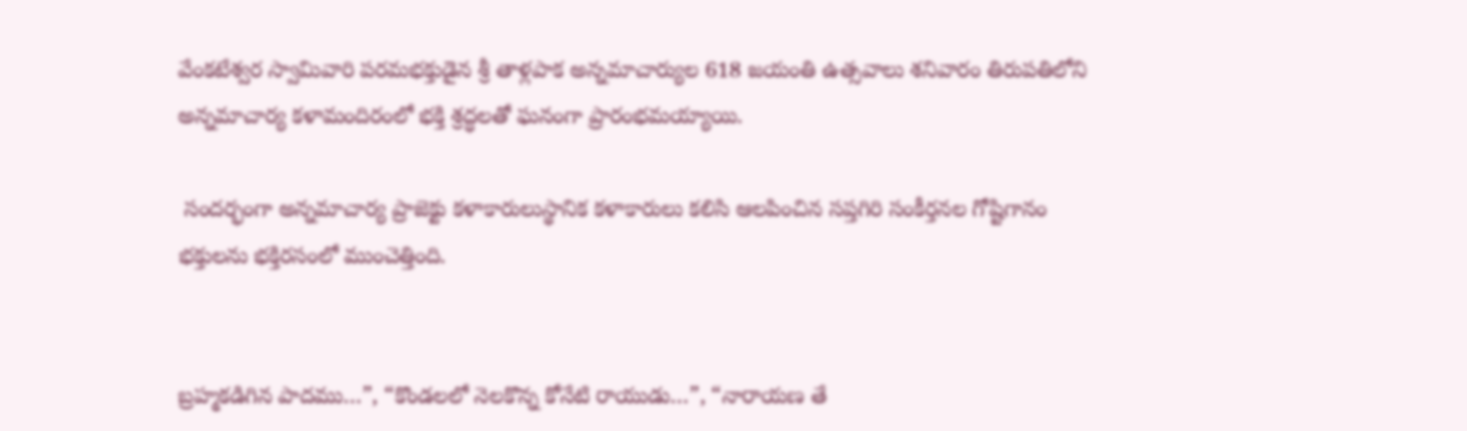వేంకటేశ్వర స్వామివారి పరమభక్తుడైన శ్రీ తాళ్లపాక అన్నమాచార్యుల 618 జయంతి ఉత్సవాలు శనివారం తిరుపతిలోని అన్నమాచార్య కళామందిరంలో భక్తి శ్రద్ధలతో ఘనంగా ప్రారంభమయ్యాయి.

 సందర్భంగా అన్నమాచార్య ప్రాజెక్టు కళాకారులుస్థానిక కళాకారులు కలిసి ఆలపించిన సప్తగిరి సంకీర్తనల గోష్టిగానం భక్తులను భక్తిరసంలో ముంచెత్తింది.


బ్రహ్మకడిగిన పాదము…”, “కొండలలో నెలకొన్న కోనేటి రాయుడు…”, “నారాయణ తే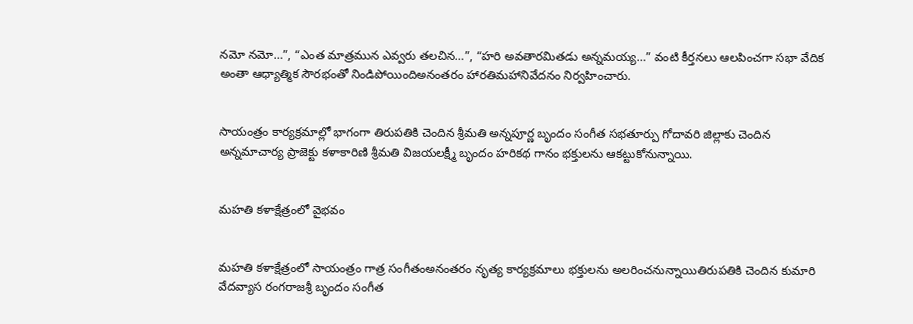నమో నమో…”, “ఎంత మాత్రమున ఎవ్వరు తలచిన…”, “హరి అవతారమితడు అన్నమయ్య…” వంటి కీర్తనలు ఆలపించగా సభా వేదిక అంతా ఆధ్యాత్మిక సౌరభంతో నిండిపోయిందిఅనంతరం హారతిమహానివేదనం నిర్వహించారు.


సాయంత్రం కార్యక్రమాల్లో భాగంగా తిరుపతికి చెందిన శ్రీమతి అన్నపూర్ణ బృందం సంగీత సభతూర్పు గోదావరి జిల్లాకు చెందిన అన్నమాచార్య ప్రాజెక్టు కళాకారిణి శ్రీమతి విజయలక్ష్మీ బృందం హరికథ గానం భక్తులను ఆకట్టుకోనున్నాయి.


మహతి కళాక్షేత్రంలో వైభవం


మహతి కళాక్షేత్రంలో సాయంత్రం గాత్ర సంగీతంఅనంతరం నృత్య కార్యక్రమాలు భక్తులను అలరించనున్నాయితిరుపతికి చెందిన కుమారి వేదవ్యాస రంగరాజశ్రీ బృందం సంగీత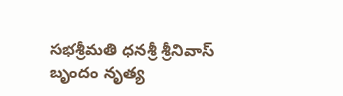సభశ్రీమతి ధనశ్రీ శ్రీనివాస్ బృందం నృత్య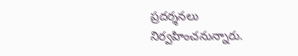ప్రదర్శనలు నిర్వహించనున్నారు.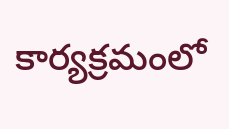కార్యక్రమంలో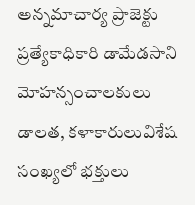అన్నమాచార్య ప్రాజెక్టు ప్రత్యేకాధికారి డామేడసాని మోహన్సంచాలకులు డాలత, కళాకారులువిశేష సంఖ్యలో భక్తులు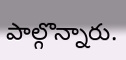పాల్గొన్నారు.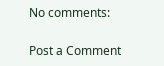No comments:

Post a Comment